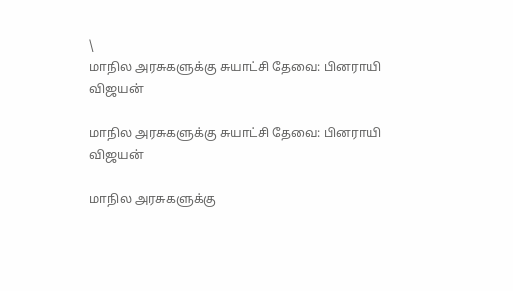\
மாநில அரசுகளுக்கு சுயாட்சி தேவை: பினராயி விஜயன்

மாநில அரசுகளுக்கு சுயாட்சி தேவை: பினராயி விஜயன்

மாநில அரசுகளுக்கு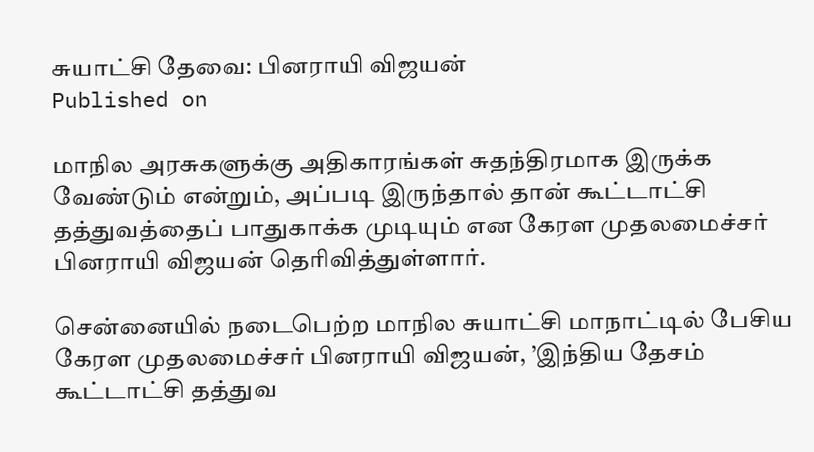சுயாட்சி தேவை: பினராயி விஜயன்
Published on

மாநில அரசுகளுக்கு அதிகாரங்கள் சுதந்திரமாக இருக்க வேண்டும் என்றும், அப்படி இருந்தால் தான் கூட்டாட்சி தத்துவத்தைப் பாதுகாக்க முடியும் என கேரள முதலமைச்சர் பினராயி விஜயன் தெரிவித்துள்ளார்.

சென்னையில் நடைபெற்ற மாநில சுயாட்சி மாநாட்டில் பேசிய கேரள முதலமைச்சர் பினராயி விஜயன், ’இந்திய தேசம் கூட்டாட்சி தத்துவ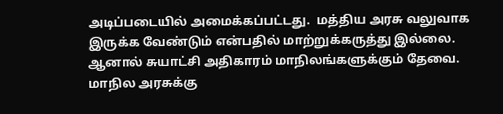அடிப்படையில் அமைக்கப்பட்டது.  மத்திய அரசு வலுவாக இருக்க வேண்டும் என்பதில் மாற்றுக்கருத்து இல்லை. ஆனால் சுயாட்சி அதிகாரம் மாநிலங்களுக்கும் தேவை. மாநில அரசுக்கு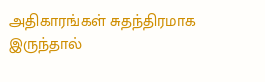அதிகாரங்கள் சுதந்திரமாக இருந்தால்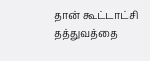தான் கூட்டாட்சி தத்துவத்தை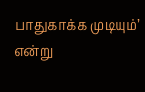பாதுகாக்க முடியும்’ என்று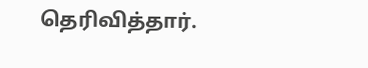தெரிவித்தார்.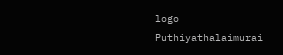logo
Puthiyathalaimurai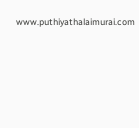www.puthiyathalaimurai.com